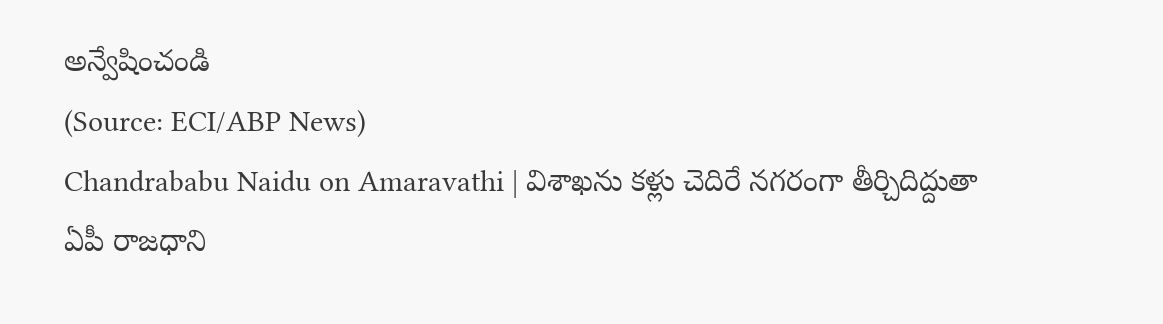అన్వేషించండి
(Source: ECI/ABP News)
Chandrababu Naidu on Amaravathi | విశాఖను కళ్లు చెదిరే నగరంగా తీర్చిదిద్దుతా
ఏపీ రాజధాని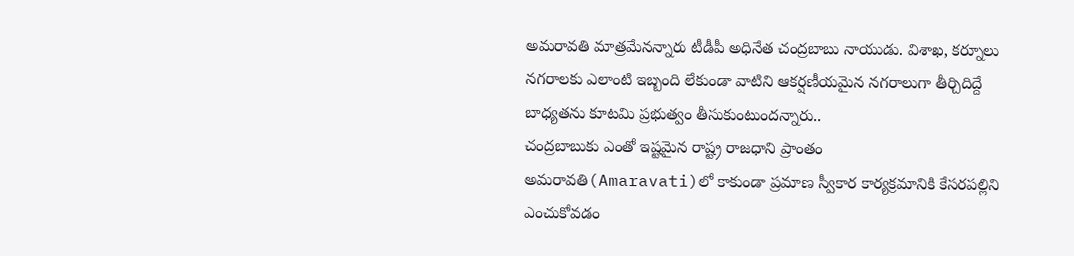అమరావతి మాత్రమేనన్నారు టీడీపీ అధినేత చంద్రబాబు నాయుడు. విశాఖ, కర్నూలు నగరాలకు ఎలాంటి ఇబ్బంది లేకుండా వాటిని ఆకర్షణీయమైన నగరాలుగా తీర్చిదిద్దే బాధ్యతను కూటమి ప్రభుత్వం తీసుకుంటుందన్నారు..
చంద్రబాబుకు ఎంతో ఇష్టమైన రాష్ట్ర రాజధాని ప్రాంతం అమరావతి(Amaravati)లో కాకుండా ప్రమాణ స్వీకార కార్యక్రమానికి కేసరపల్లిని ఎంచుకోవడం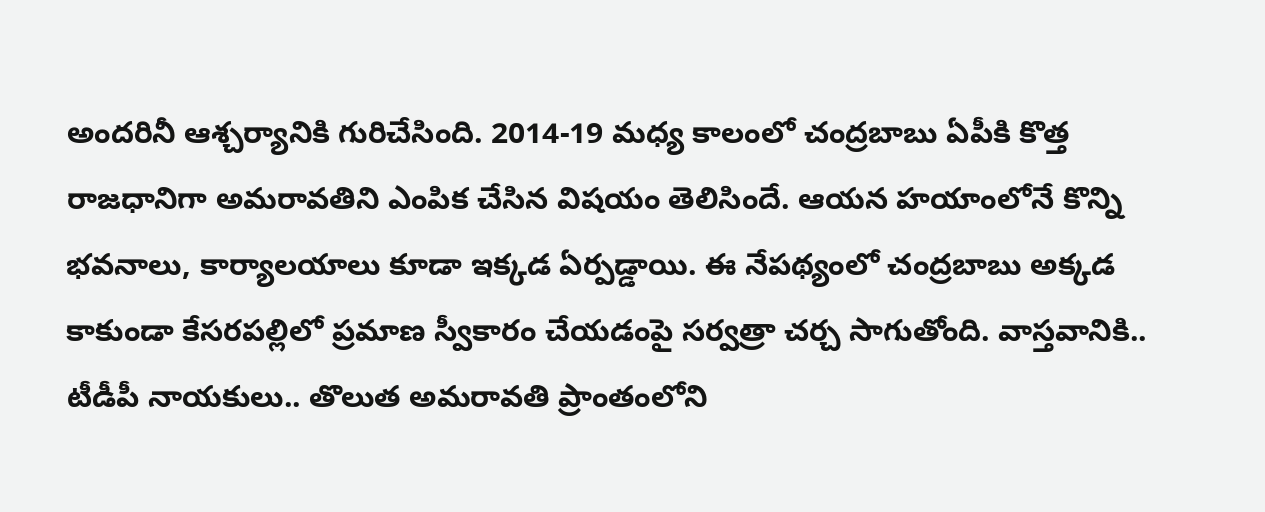అందరినీ ఆశ్చర్యానికి గురిచేసింది. 2014-19 మధ్య కాలంలో చంద్రబాబు ఏపీకి కొత్త రాజధానిగా అమరావతిని ఎంపిక చేసిన విషయం తెలిసిందే. ఆయన హయాంలోనే కొన్ని భవనాలు, కార్యాలయాలు కూడా ఇక్కడ ఏర్పడ్డాయి. ఈ నేపథ్యంలో చంద్రబాబు అక్కడ కాకుండా కేసరపల్లిలో ప్రమాణ స్వీకారం చేయడంపై సర్వత్రా చర్చ సాగుతోంది. వాస్తవానికి.. టీడీపీ నాయకులు.. తొలుత అమరావతి ప్రాంతంలోని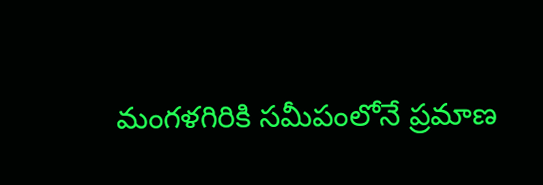మంగళగిరికి సమీపంలోనే ప్రమాణ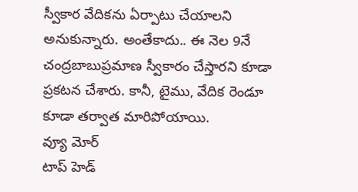స్వీకార వేదికను ఏర్పాటు చేయాలని అనుకున్నారు. అంతేకాదు.. ఈ నెల 9నే చంద్రబాబుప్రమాణ స్వీకారం చేస్తారని కూడా ప్రకటన చేశారు. కానీ, టైము, వేదిక రెండూ కూడా తర్వాత మారిపోయాయి.
వ్యూ మోర్
టాప్ హెడ్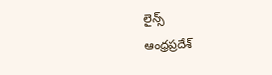లైన్స్
ఆంధ్రప్రదేశ్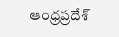ఆంధ్రప్రదేశ్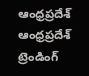ఆంధ్రప్రదేశ్
ఆంధ్రప్రదేశ్
ట్రెండింగ్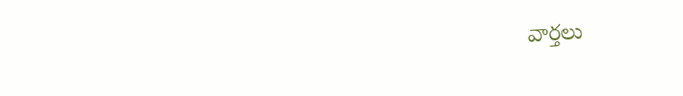వార్తలు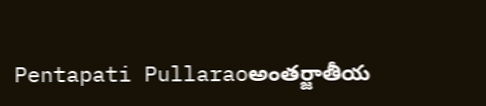Pentapati Pullaraoఅంతర్జాతీయ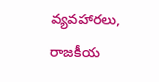వ్యవహారలు, రాజకీయ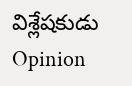విశ్లేషకుడు
Opinion